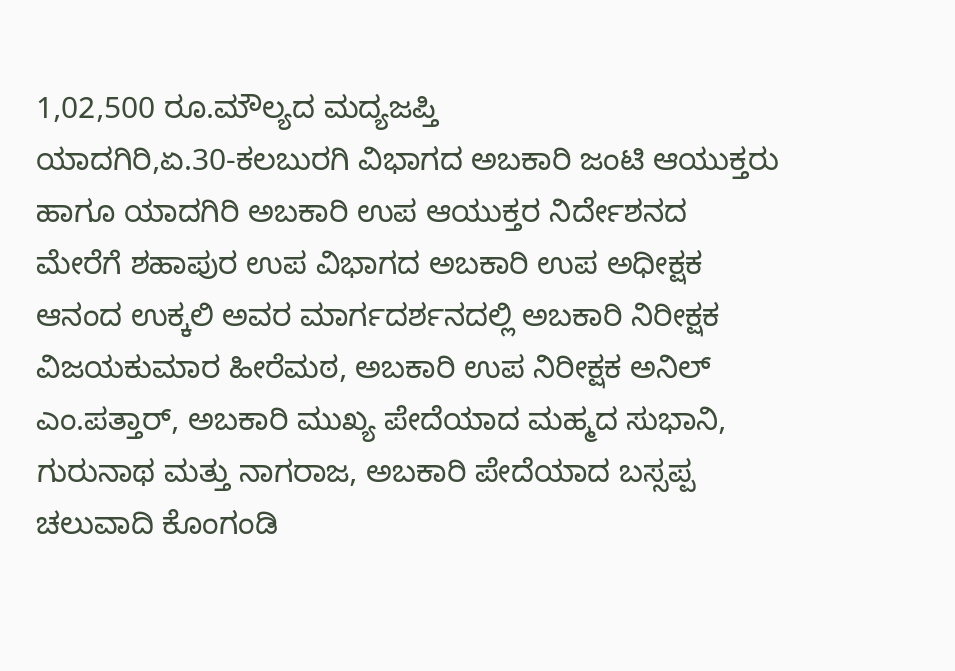1,02,500 ರೂ.ಮೌಲ್ಯದ ಮದ್ಯಜಪ್ತಿ
ಯಾದಗಿರಿ,ಏ.30-ಕಲಬುರಗಿ ವಿಭಾಗದ ಅಬಕಾರಿ ಜಂಟಿ ಆಯುಕ್ತರು ಹಾಗೂ ಯಾದಗಿರಿ ಅಬಕಾರಿ ಉಪ ಆಯುಕ್ತರ ನಿರ್ದೇಶನದ ಮೇರೆಗೆ ಶಹಾಪುರ ಉಪ ವಿಭಾಗದ ಅಬಕಾರಿ ಉಪ ಅಧೀಕ್ಷಕ ಆನಂದ ಉಕ್ಕಲಿ ಅವರ ಮಾರ್ಗದರ್ಶನದಲ್ಲಿ ಅಬಕಾರಿ ನಿರೀಕ್ಷಕ ವಿಜಯಕುಮಾರ ಹೀರೆಮಠ, ಅಬಕಾರಿ ಉಪ ನಿರೀಕ್ಷಕ ಅನಿಲ್ ಎಂ.ಪತ್ತಾರ್, ಅಬಕಾರಿ ಮುಖ್ಯ ಪೇದೆಯಾದ ಮಹ್ಮದ ಸುಭಾನಿ, ಗುರುನಾಥ ಮತ್ತು ನಾಗರಾಜ, ಅಬಕಾರಿ ಪೇದೆಯಾದ ಬಸ್ಸಪ್ಪ ಚಲುವಾದಿ ಕೊಂಗಂಡಿ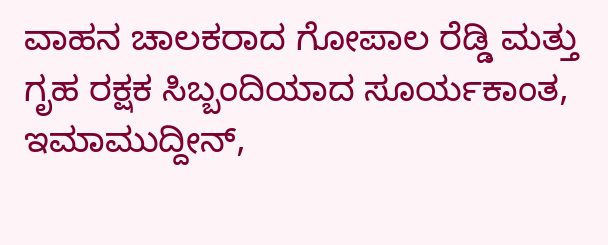ವಾಹನ ಚಾಲಕರಾದ ಗೋಪಾಲ ರೆಡ್ಡಿ ಮತ್ತು ಗೃಹ ರಕ್ಷಕ ಸಿಬ್ಬಂದಿಯಾದ ಸೂರ್ಯಕಾಂತ, ಇಮಾಮುದ್ದೀನ್,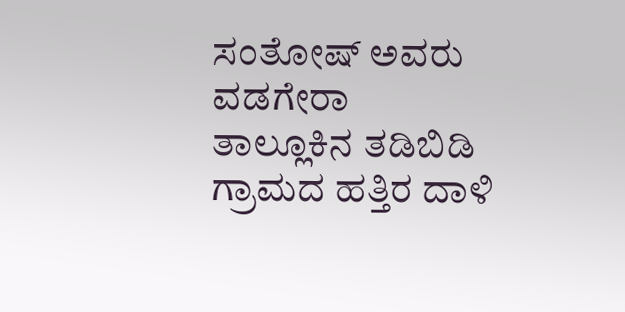ಸಂತೋಷ್ ಅವರು ವಡಗೇರಾ ತಾಲ್ಲೂಕಿನ ತಡಿಬಿಡಿ ಗ್ರಾಮದ ಹತ್ತಿರ ದಾಳಿ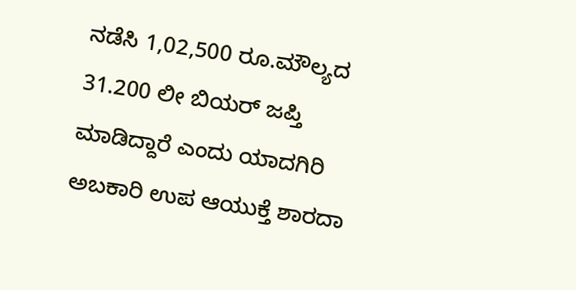ನಡೆಸಿ 1,02,500 ರೂ.ಮೌಲ್ಯದ 31.200 ಲೀ ಬಿಯರ್ ಜಪ್ತಿ ಮಾಡಿದ್ದಾರೆ ಎಂದು ಯಾದಗಿರಿ ಅಬಕಾರಿ ಉಪ ಆಯುಕ್ತೆ ಶಾರದಾ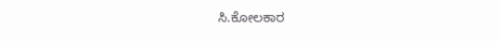ಸಿ.ಕೋಲಕಾರ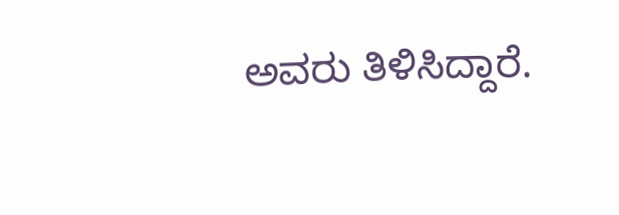ಅವರು ತಿಳಿಸಿದ್ದಾರೆ.